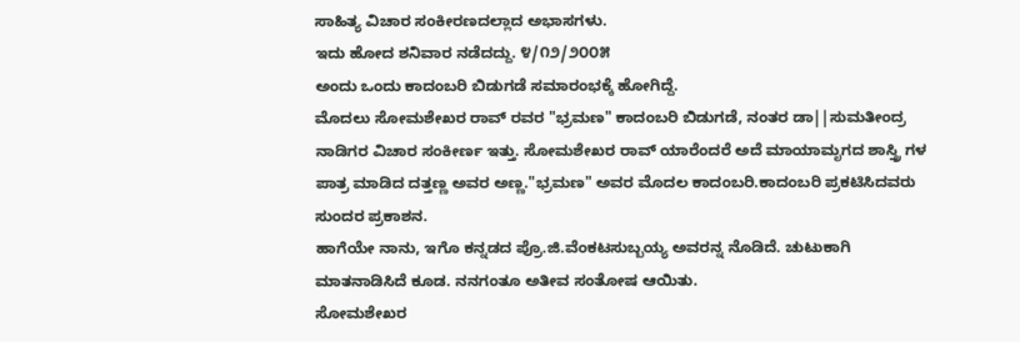ಸಾಹಿತ್ಯ ವಿಚಾರ ಸಂಕೀರಣದಲ್ಲಾದ ಅಭಾಸಗಳು.
ಇದು ಹೋದ ಶನಿವಾರ ನಡೆದದ್ದು. ೪/೧೨/೨೦೦೫
ಅಂದು ಒಂದು ಕಾದಂಬರಿ ಬಿಡುಗಡೆ ಸಮಾರಂಭಕ್ಕೆ ಹೋಗಿದ್ದೆ.
ಮೊದಲು ಸೋಮಶೇಖರ ರಾವ್ ರವರ "ಭ್ರಮಣ" ಕಾದಂಬರಿ ಬಿಡುಗಡೆ, ನಂತರ ಡಾ||ಸುಮತೀಂದ್ರ ನಾಡಿಗರ ವಿಚಾರ ಸಂಕೀರ್ಣ ಇತ್ತು. ಸೋಮಶೇಖರ ರಾವ್ ಯಾರೆಂದರೆ ಅದೆ ಮಾಯಾಮೃಗದ ಶಾಸ್ತ್ರಿ ಗಳ ಪಾತ್ರ ಮಾಡಿದ ದತ್ತಣ್ಣ ಅವರ ಅಣ್ಣ."ಭ್ರಮಣ" ಅವರ ಮೊದಲ ಕಾದಂಬರಿ.ಕಾದಂಬರಿ ಪ್ರಕಟಿಸಿದವರು ಸುಂದರ ಪ್ರಕಾಶನ.
ಹಾಗೆಯೇ ನಾನು, ಇಗೊ ಕನ್ನಡದ ಪ್ರೊ.ಜಿ.ವೆಂಕಟಸುಬ್ಬಯ್ಯ ಅವರನ್ನ ನೊಡಿದೆ. ಚುಟುಕಾಗಿ ಮಾತನಾಡಿಸಿದೆ ಕೂಡ. ನನಗಂತೂ ಅತೀವ ಸಂತೋಷ ಆಯಿತು.
ಸೋಮಶೇಖರ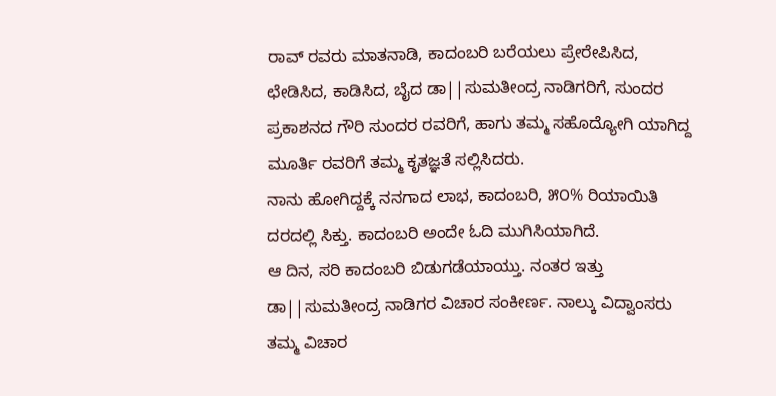ರಾವ್ ರವರು ಮಾತನಾಡಿ, ಕಾದಂಬರಿ ಬರೆಯಲು ಪ್ರೇರೇಪಿಸಿದ, ಛೇಡಿಸಿದ, ಕಾಡಿಸಿದ, ಬೈದ ಡಾ||ಸುಮತೀಂದ್ರ ನಾಡಿಗರಿಗೆ, ಸುಂದರ ಪ್ರಕಾಶನದ ಗೌರಿ ಸುಂದರ ರವರಿಗೆ, ಹಾಗು ತಮ್ಮ ಸಹೊದ್ಯೋಗಿ ಯಾಗಿದ್ದ ಮೂರ್ತಿ ರವರಿಗೆ ತಮ್ಮ ಕೃತಜ್ಞತೆ ಸಲ್ಲಿಸಿದರು.
ನಾನು ಹೋಗಿದ್ದಕ್ಕೆ ನನಗಾದ ಲಾಭ, ಕಾದಂಬರಿ, ೫೦% ರಿಯಾಯಿತಿ ದರದಲ್ಲಿ ಸಿಕ್ತು. ಕಾದಂಬರಿ ಅಂದೇ ಓದಿ ಮುಗಿಸಿಯಾಗಿದೆ.
ಆ ದಿನ, ಸರಿ ಕಾದಂಬರಿ ಬಿಡುಗಡೆಯಾಯ್ತು. ನಂತರ ಇತ್ತು ಡಾ||ಸುಮತೀಂದ್ರ ನಾಡಿಗರ ವಿಚಾರ ಸಂಕೀರ್ಣ. ನಾಲ್ಕು ವಿದ್ವಾಂಸರು ತಮ್ಮ ವಿಚಾರ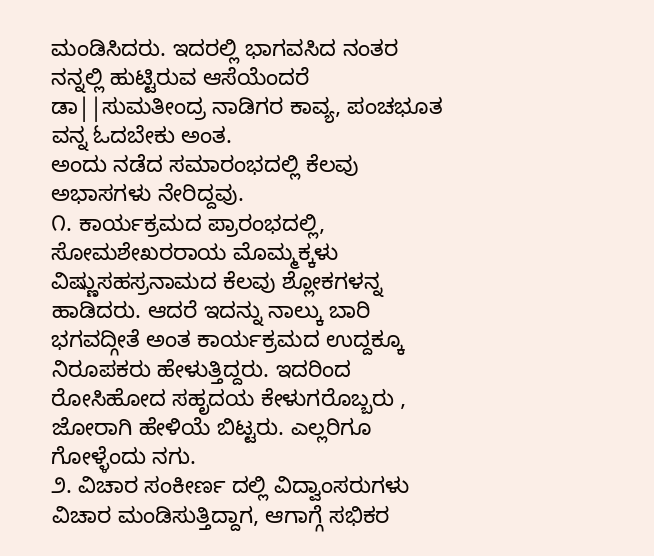ಮಂಡಿಸಿದರು. ಇದರಲ್ಲಿ ಭಾಗವಸಿದ ನಂತರ ನನ್ನಲ್ಲಿ ಹುಟ್ಟಿರುವ ಆಸೆಯೆಂದರೆ ಡಾ||ಸುಮತೀಂದ್ರ ನಾಡಿಗರ ಕಾವ್ಯ, ಪಂಚಭೂತ ವನ್ನ ಓದಬೇಕು ಅಂತ.
ಅಂದು ನಡೆದ ಸಮಾರಂಭದಲ್ಲಿ ಕೆಲವು ಅಭಾಸಗಳು ನೇರಿದ್ದವು.
೧. ಕಾರ್ಯಕ್ರಮದ ಪ್ರಾರಂಭದಲ್ಲಿ, ಸೋಮಶೇಖರರಾಯ ಮೊಮ್ಮಕ್ಕಳು ವಿಷ್ಣುಸಹಸ್ರನಾಮದ ಕೆಲವು ಶ್ಲೋಕಗಳನ್ನ ಹಾಡಿದರು. ಆದರೆ ಇದನ್ನು ನಾಲ್ಕು ಬಾರಿ ಭಗವದ್ಗೀತೆ ಅಂತ ಕಾರ್ಯಕ್ರಮದ ಉದ್ದಕ್ಕೂ ನಿರೂಪಕರು ಹೇಳುತ್ತಿದ್ದರು. ಇದರಿಂದ ರೋಸಿಹೋದ ಸಹೃದಯ ಕೇಳುಗರೊಬ್ಬರು , ಜೋರಾಗಿ ಹೇಳಿಯೆ ಬಿಟ್ಟರು. ಎಲ್ಲರಿಗೂ ಗೋಳ್ಳೆಂದು ನಗು.
೨. ವಿಚಾರ ಸಂಕೀರ್ಣ ದಲ್ಲಿ ವಿದ್ವಾಂಸರುಗಳು ವಿಚಾರ ಮಂಡಿಸುತ್ತಿದ್ದಾಗ, ಆಗಾಗ್ಗೆ ಸಭಿಕರ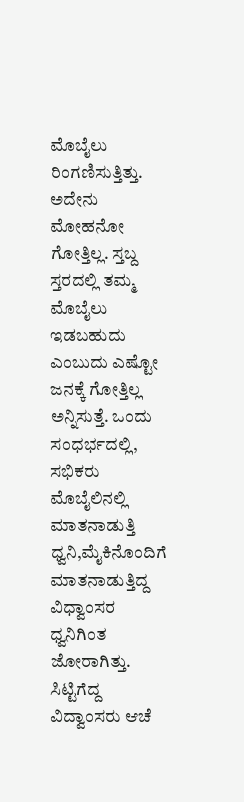ಮೊಬೈಲು ರಿಂಗಣಿಸುತ್ತಿತ್ತು. ಅದೇನು ಮೋಹನೋ ಗೋತ್ತಿಲ್ಲ. ಸ್ತಬ್ದ ಸ್ತರದಲ್ಲಿ ತಮ್ಮ ಮೊಬೈಲು ಇಡಬಹುದು ಎಂಬುದು ಎಷ್ಟೋ ಜನಕ್ಕೆ ಗೋತ್ತಿಲ್ಲ ಅನ್ನಿಸುತ್ತೆ. ಒಂದು ಸಂಧರ್ಭದಲ್ಲಿ, ಸಭಿಕರು ಮೊಬೈಲಿನಲ್ಲಿ ಮಾತನಾಡುತ್ತಿ ಧ್ವನಿ,ಮೈಕಿನೊಂದಿಗೆ ಮಾತನಾಡುತ್ತಿದ್ದ ವಿಧ್ವಾಂಸರ ಧ್ವನಿಗಿಂತ ಜೋರಾಗಿತ್ತು. ಸಿಟ್ಟಿಗೆದ್ದ ವಿದ್ವಾಂಸರು ಆಚೆ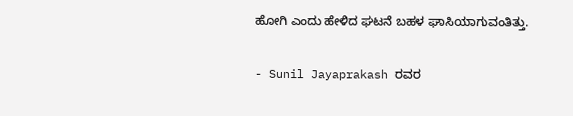ಹೋಗಿ ಎಂದು ಹೇಳಿದ ಘಟನೆ ಬಹಳ ಘಾಸಿಯಾಗುವಂತಿತ್ತು.

- Sunil Jayaprakash ರವರ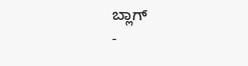ಬ್ಲಾಗ್
-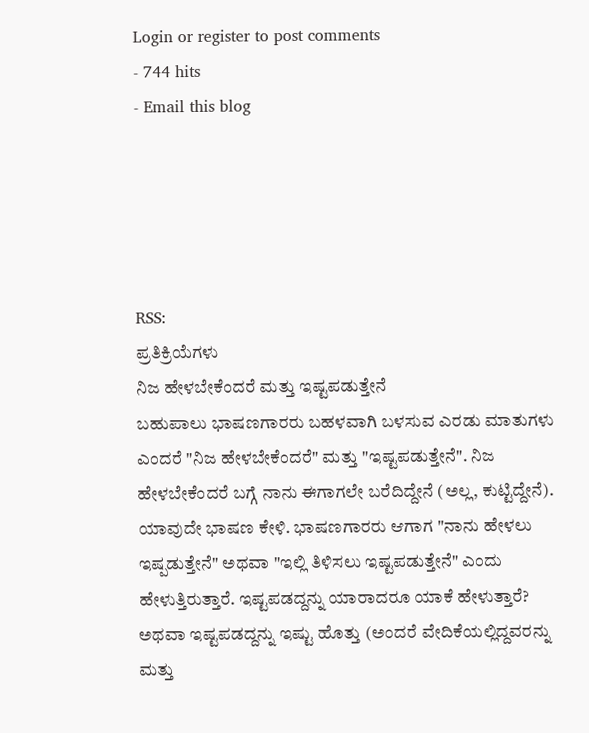Login or register to post comments
- 744 hits
- Email this blog





RSS:
ಪ್ರತಿಕ್ರಿಯೆಗಳು
ನಿಜ ಹೇಳಬೇಕೆಂದರೆ ಮತ್ತು ಇಷ್ಟಪಡುತ್ತೇನೆ
ಬಹುಪಾಲು ಭಾಷಣಗಾರರು ಬಹಳವಾಗಿ ಬಳಸುವ ಎರಡು ಮಾತುಗಳು ಎಂದರೆ "ನಿಜ ಹೇಳಬೇಕೆಂದರೆ" ಮತ್ತು "ಇಷ್ಟಪಡುತ್ತೇನೆ". ನಿಜ ಹೇಳಬೇಕೆಂದರೆ ಬಗ್ಗೆ ನಾನು ಈಗಾಗಲೇ ಬರೆದಿದ್ದೇನೆ (ಅಲ್ಲ, ಕುಟ್ಟಿದ್ದೇನೆ). ಯಾವುದೇ ಭಾಷಣ ಕೇಳಿ. ಭಾಷಣಗಾರರು ಆಗಾಗ "ನಾನು ಹೇಳಲು ಇಷ್ಪಡುತ್ತೇನೆ" ಅಥವಾ "ಇಲ್ಲಿ ತಿಳಿಸಲು ಇಷ್ಟಪಡುತ್ತೇನೆ" ಎಂದು ಹೇಳುತ್ತಿರುತ್ತಾರೆ. ಇಷ್ಟಪಡದ್ದನ್ನು ಯಾರಾದರೂ ಯಾಕೆ ಹೇಳುತ್ತಾರೆ? ಅಥವಾ ಇಷ್ಟಪಡದ್ದನ್ನು ಇಷ್ಟು ಹೊತ್ತು (ಅಂದರೆ ವೇದಿಕೆಯಲ್ಲಿದ್ದವರನ್ನು ಮತ್ತು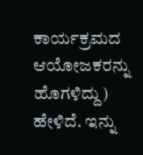ಕಾರ್ಯಕ್ರಮದ ಆಯೋಜಕರನ್ನು ಹೊಗಳಿದ್ದು) ಹೇಳಿದೆ. ಇನ್ನು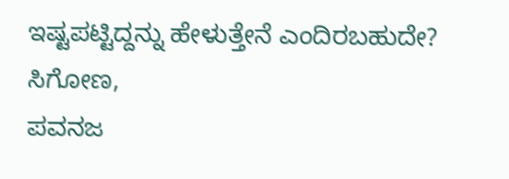ಇಷ್ಟಪಟ್ಟಿದ್ದನ್ನು ಹೇಳುತ್ತೇನೆ ಎಂದಿರಬಹುದೇ?
ಸಿಗೋಣ,
ಪವನಜ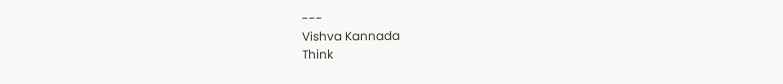---
Vishva Kannada
Think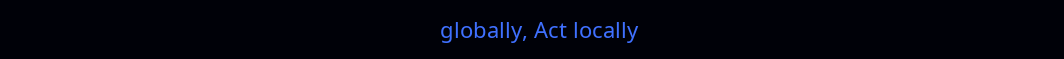globally, Act locally